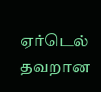ஏர்டெல் தவறான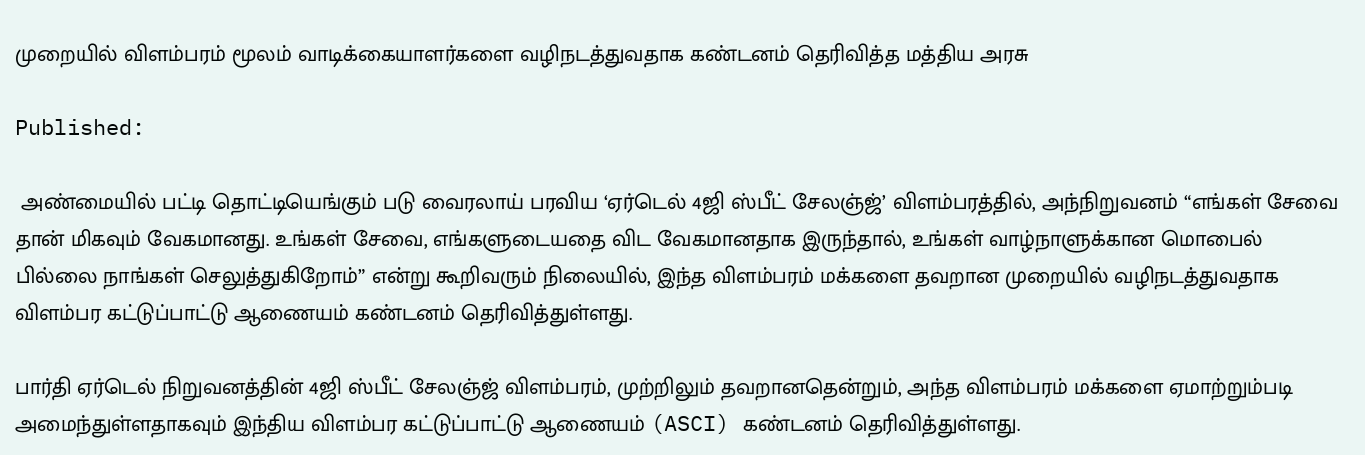முறையில் விளம்பரம் மூலம் வாடிக்கையாளர்களை வழிநடத்துவதாக கண்டனம் தெரிவித்த மத்திய அரசு

Published:

 அண்மையில் பட்டி தொட்டியெங்கும் படு வைரலாய் பரவிய ‘ஏர்டெல் 4ஜி ஸ்பீட் சேலஞ்ஜ்’ விளம்பரத்தில், அந்நிறுவனம் “எங்கள் சேவை தான் மிகவும் வேகமானது. உங்கள் சேவை, எங்களுடையதை விட வேகமானதாக இருந்தால், உங்கள் வாழ்நாளுக்கான மொபைல் பில்லை நாங்கள் செலுத்துகிறோம்” என்று கூறிவரும் நிலையில், இந்த விளம்பரம் மக்களை தவறான முறையில் வழிநடத்துவதாக விளம்பர கட்டுப்பாட்டு ஆணையம் கண்டனம் தெரிவித்துள்ளது.

பார்தி ஏர்டெல் நிறுவனத்தின் 4ஜி ஸ்பீட் சேலஞ்ஜ் விளம்பரம், முற்றிலும் தவறானதென்றும், அந்த விளம்பரம் மக்களை ஏமாற்றும்படி அமைந்துள்ளதாகவும் இந்திய விளம்பர கட்டுப்பாட்டு ஆணையம் (ASCI) கண்டனம் தெரிவித்துள்ளது.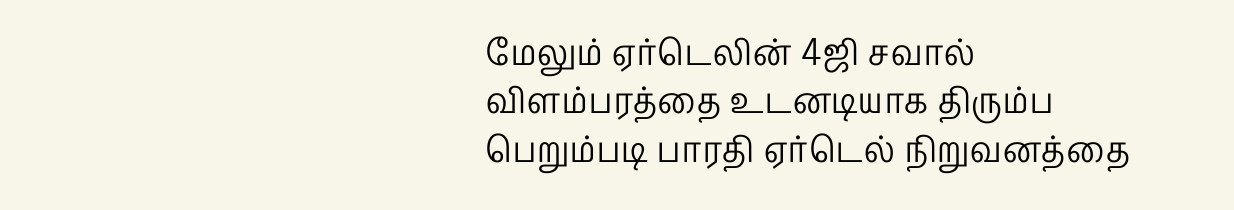மேலும் ஏர்டெலின் 4ஜி சவால் விளம்பரத்தை உடனடியாக திரும்ப பெறும்படி பாரதி ஏர்டெல் நிறுவனத்தை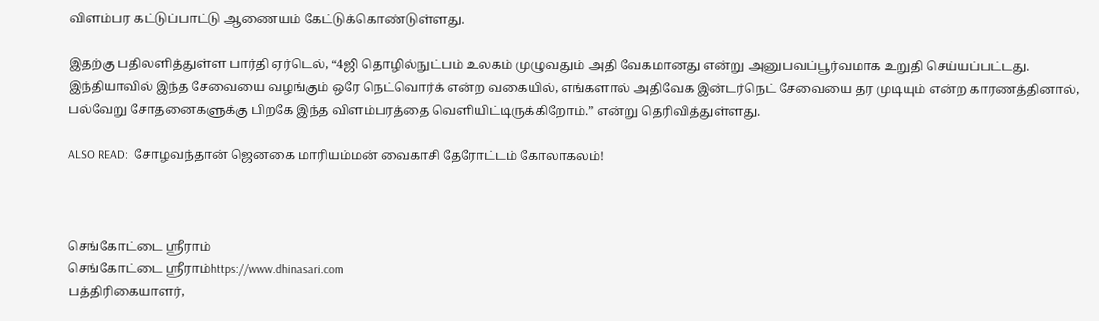விளம்பர கட்டுப்பாட்டு ஆணையம் கேட்டுக்கொண்டுள்ளது.

இதற்கு பதிலளித்துள்ள பார்தி ஏர்டெல், “4ஜி தொழில்நுட்பம் உலகம் முழுவதும் அதி வேகமானது என்று அனுபவப்பூர்வமாக உறுதி செய்யப்பட்டது. இந்தியாவில் இந்த சேவையை வழங்கும் ஒரே நெட்வொர்க் என்ற வகையில், எங்களால் அதிவேக இன்டர்நெட் சேவையை தர முடியும் என்ற காரணத்தினால், பல்வேறு சோதனைகளுக்கு பிறகே இந்த விளம்பரத்தை வெளியிட்டிருக்கிறோம்.” என்று தெரிவித்துள்ளது.

ALSO READ:  சோழவந்தான் ஜெனகை மாரியம்மன் வைகாசி தேரோட்டம் கோலாகலம்!



செங்கோட்டை ஸ்ரீராம்
செங்கோட்டை ஸ்ரீராம்https://www.dhinasari.com
பத்திரிகையாளர்,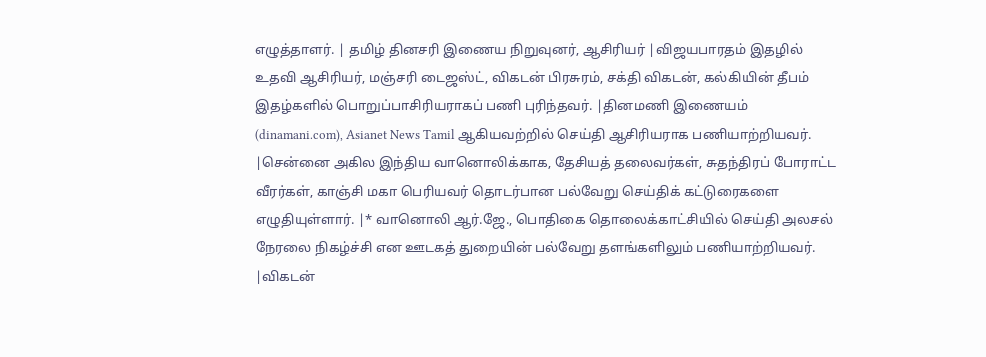எழுத்தாளர். | தமிழ் தினசரி இணைய நிறுவுனர், ஆசிரியர் |விஜயபாரதம் இதழில் உதவி ஆசிரியர், மஞ்சரி டைஜஸ்ட், விகடன் பிரசுரம், சக்தி விகடன், கல்கியின் தீபம் இதழ்களில் பொறுப்பாசிரியராகப் பணி புரிந்தவர். |தினமணி இணையம் (dinamani.com), Asianet News Tamil ஆகியவற்றில் செய்தி ஆசிரியராக பணியாற்றியவர். |சென்னை அகில இந்திய வானொலிக்காக, தேசியத் தலைவர்கள், சுதந்திரப் போராட்ட வீரர்கள், காஞ்சி மகா பெரியவர் தொடர்பான பல்வேறு செய்திக் கட்டுரைகளை எழுதியுள்ளார். |* வானொலி ஆர்.ஜே., பொதிகை தொலைக்காட்சியில் செய்தி அலசல் நேரலை நிகழ்ச்சி என ஊடகத் துறையின் பல்வேறு தளங்களிலும் பணியாற்றியவர். |விகடன்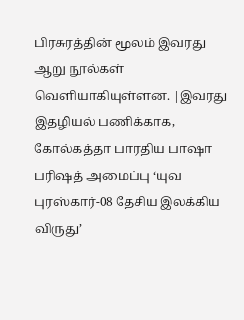பிரசுரத்தின் மூலம் இவரது ஆறு நூல்கள் வெளியாகியுள்ளன. |இவரது இதழியல் பணிக்காக, கோல்கத்தா பாரதிய பாஷா பரிஷத் அமைப்பு ‘யுவ புரஸ்கார்-08 தேசிய இலக்கிய விருது’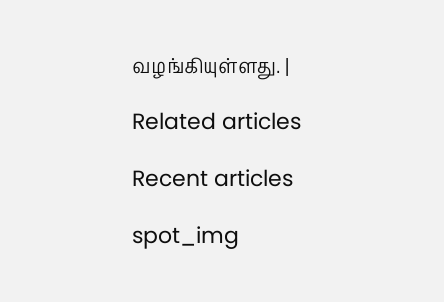வழங்கியுள்ளது. |

Related articles

Recent articles

spot_img